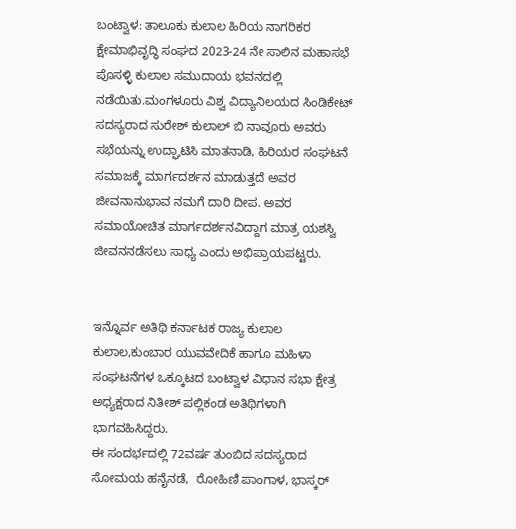ಬಂಟ್ವಾಳ: ತಾಲೂಕು ಕುಲಾಲ ಹಿರಿಯ ನಾಗರಿಕರ ಕ್ಷೇಮಾಭಿವೃದ್ಧಿ ಸಂಘದ 2023-24 ನೇ ಸಾಲಿನ ಮಹಾಸಭೆ ಪೊಸಳ್ಳಿ ಕುಲಾಲ ಸಮುದಾಯ ಭವನದಲ್ಲಿ ನಡೆಯಿತು.ಮಂಗಳೂರು ವಿಶ್ವ ವಿದ್ಯಾನಿಲಯದ ಸಿಂಡಿಕೇಟ್ ಸದಸ್ಯರಾದ ಸುರೇಶ್ ಕುಲಾಲ್ ಬಿ ನಾವೂರು ಅವರು‌ ಸಭೆಯನ್ನು ಉದ್ಘಾಟಿಸಿ ಮಾತನಾಡಿ, ಹಿರಿಯರ ಸಂಘಟನೆ ಸಮಾಜಕ್ಕೆ ಮಾರ್ಗದರ್ಶನ ಮಾಡುತ್ತದೆ ಅವರ ಜೀವನಾನುಭಾವ ನಮಗೆ ದಾರಿ ದೀಪ. ಅವರ ಸಮಾಯೋಚಿತ ಮಾರ್ಗದರ್ಶನವಿದ್ದಾಗ ಮಾತ್ರ ಯಶಸ್ವಿ ಜೀವನನಡೆಸಲು ಸಾಧ್ಯ ಎಂದು ಅಭಿಪ್ರಾಯಪಟ್ಟರು.


ಇನ್ನೊರ್ವ ಅತಿಥಿ ಕರ್ನಾಟಕ ರಾಜ್ಯ ಕುಲಾಲ ಕುಲಾಲ,ಕುಂಬಾರ ಯುವವೇದಿಕೆ ಹಾಗೂ ಮಹಿಳಾ ಸಂಘಟನೆಗಳ ಒಕ್ಕೂಟದ ಬಂಟ್ವಾಳ ವಿಧಾನ ಸಭಾ ಕ್ಷೇತ್ರ ಅಧ್ಯಕ್ಷರಾದ ನಿತೀಶ್ ಪಲ್ಲಿಕಂಡ ಅತಿಥಿಗಳಾಗಿ ಭಾಗವಹಿಸಿದ್ದರು.
ಈ ಸಂದರ್ಭದಲ್ಲಿ 72ವರ್ಷ ತುಂಬಿದ ಸದಸ್ಯರಾದ ಸೋಮಯ ಹನೈನಡೆ,  ರೋಹಿಣಿ ಪಾಂಗಾಳ, ಭಾಸ್ಕರ್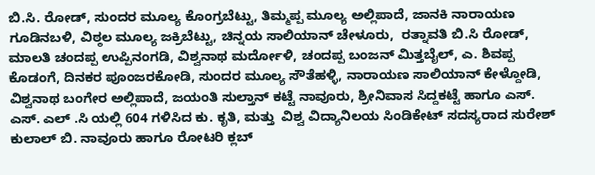ಬಿ.ಸಿ. ರೋಡ್, ಸುಂದರ ಮೂಲ್ಯ ಕೊಂಗ್ರಬೆಟ್ಟು, ತಿಮ್ಮಪ್ಪ ಮೂಲ್ಯ ಅಲ್ಲಿಪಾದೆ, ಜಾನಕಿ ನಾರಾಯಣ ಗೂಡಿನಬಳಿ, ವಿಠ್ಠಲ ಮೂಲ್ಯ ಜಕ್ರಿಬೆಟ್ಟು, ಚಿನ್ನಯ ಸಾಲಿಯಾನ್ ಚೇಳೂರು,  ರತ್ನಾವತಿ ಬಿ.ಸಿ ರೋಡ್,  ಮಾಲತಿ ಚಂದಪ್ಪ ಉಪ್ಪಿನಂಗಡಿ, ವಿಶ್ವನಾಥ ಮರ್ದೋಳಿ, ಚಂದಪ್ಪ ಬಂಜನ್ ಮಿತ್ತಬೈಲ್, ಎ. ಶಿವಪ್ಪ ಕೊಡಂಗೆ, ದಿನಕರ ಪೂಂಜರಕೋಡಿ, ಸುಂದರ ಮೂಲ್ಯ ಸೌತೆಹಳ್ಳಿ, ನಾರಾಯಣ ಸಾಲಿಯಾನ್ ಕೇಳ್ದೋಡಿ, ವಿಶ್ವನಾಥ ಬಂಗೇರ ಅಲ್ಲಿಪಾದೆ, ಜಯಂತಿ ಸುಲ್ತಾನ್ ಕಟ್ಟೆ ನಾವೂರು, ಶ್ರೀನಿವಾಸ ಸಿದ್ದಕಟ್ಟೆ ಹಾಗೂ ಎಸ್. ಎಸ್. ಎಲ್ .ಸಿ ಯಲ್ಲಿ 604 ಗಳಿಸಿದ ಕು. ಕೃತಿ, ಮತ್ತು  ವಿಶ್ವ ವಿದ್ಯಾನಿಲಯ ಸಿಂಡಿಕೇಟ್ ಸದಸ್ಯರಾದ ಸುರೇಶ್ ಕುಲಾಲ್ ಬಿ. ನಾವೂರು ಹಾಗೂ ರೋಟರಿ ಕ್ಲಬ್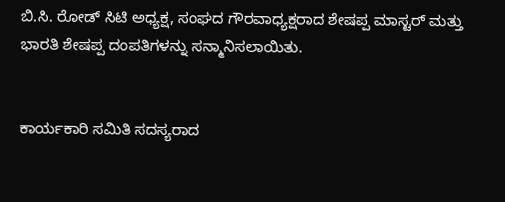ಬಿ.ಸಿ. ರೋಡ್ ಸಿಟಿ ಅಧ್ಯಕ್ಷ, ಸಂಘದ ಗೌರವಾಧ್ಯಕ್ಷರಾದ ಶೇಷಪ್ಪ ಮಾಸ್ಟರ್ ಮತ್ತು ಭಾರತಿ ಶೇಷಪ್ಪ ದಂಪತಿಗಳನ್ನು ಸನ್ಮಾನಿಸಲಾಯಿತು.


ಕಾರ್ಯಕಾರಿ ಸಮಿತಿ ಸದಸ್ಯರಾದ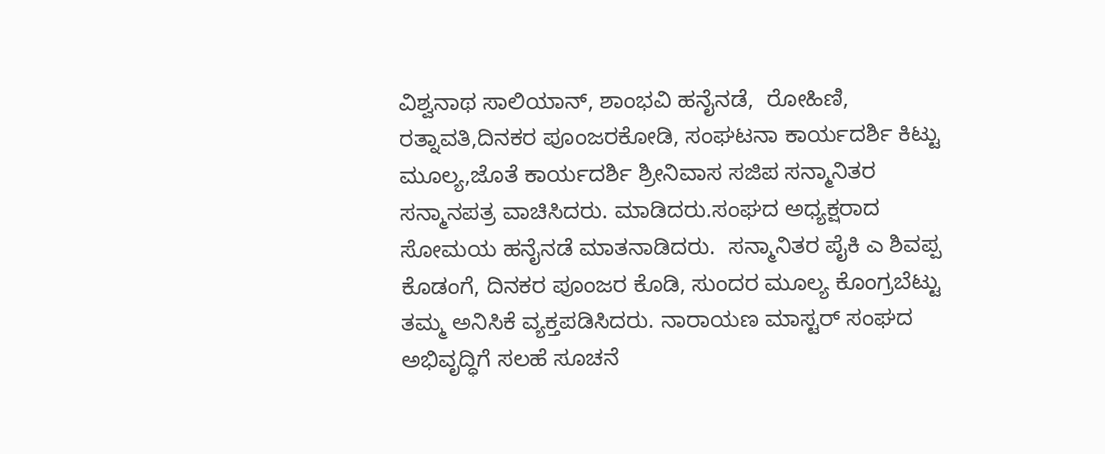ವಿಶ್ವನಾಥ ಸಾಲಿಯಾನ್, ಶಾಂಭವಿ ಹನೈನಡೆ,  ರೋಹಿಣಿ,  ರತ್ನಾವತಿ,ದಿನಕರ ಪೂಂಜರಕೋಡಿ, ಸಂಘಟನಾ ಕಾರ್ಯದರ್ಶಿ ಕಿಟ್ಟು ಮೂಲ್ಯ,ಜೊತೆ ಕಾರ್ಯದರ್ಶಿ ಶ್ರೀನಿವಾಸ ಸಜಿಪ ಸನ್ಮಾನಿತರ ಸನ್ಮಾನಪತ್ರ ವಾಚಿಸಿದರು. ಮಾಡಿದರು.ಸಂಘದ ಅಧ್ಯಕ್ಷರಾದ ಸೋಮಯ ಹನೈನಡೆ ಮಾತನಾಡಿದರು.  ಸನ್ಮಾನಿತರ ಪೈಕಿ ಎ ಶಿವಪ್ಪ ಕೊಡಂಗೆ, ದಿನಕರ ಪೂಂಜರ ಕೊಡಿ, ಸುಂದರ ಮೂಲ್ಯ ಕೊಂಗ್ರಬೆಟ್ಟು ತಮ್ಮ ಅನಿಸಿಕೆ ವ್ಯಕ್ತಪಡಿಸಿದರು. ನಾರಾಯಣ ಮಾಸ್ಟರ್ ಸಂಘದ ಅಭಿವೃದ್ಧಿಗೆ ಸಲಹೆ ಸೂಚನೆ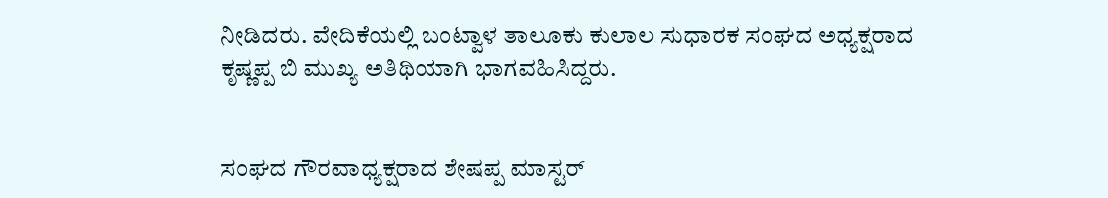ನೀಡಿದರು. ವೇದಿಕೆಯಲ್ಲಿ ಬಂಟ್ವಾಳ ತಾಲೂಕು ಕುಲಾಲ ಸುಧಾರಕ ಸಂಘದ ಅಧ್ಯಕ್ಷರಾದ ಕೃಷ್ಣಪ್ಪ ಬಿ ಮುಖ್ಯ ಅತಿಥಿಯಾಗಿ ಭಾಗವಹಿಸಿದ್ದರು.


ಸಂಘದ ಗೌರವಾಧ್ಯಕ್ಷರಾದ ಶೇಷಪ್ಪ ಮಾಸ್ಟರ್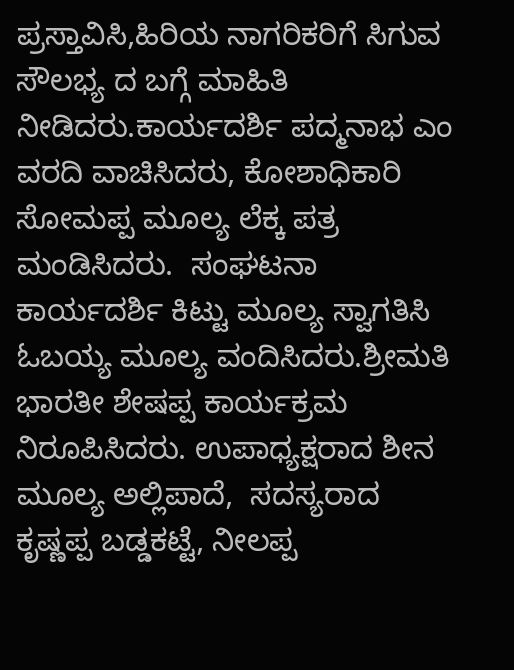ಪ್ರಸ್ತಾವಿಸಿ,ಹಿರಿಯ ನಾಗರಿಕರಿಗೆ ಸಿಗುವ ಸೌಲಭ್ಯ ದ ಬಗ್ಗೆ ಮಾಹಿತಿ ನೀಡಿದರು.ಕಾರ್ಯದರ್ಶಿ ಪದ್ಮನಾಭ ಎಂ ವರದಿ ವಾಚಿಸಿದರು, ಕೋಶಾಧಿಕಾರಿ ಸೋಮಪ್ಪ ಮೂಲ್ಯ ಲೆಕ್ಕ ಪತ್ರ ಮಂಡಿಸಿದರು.  ಸಂಘಟನಾ ಕಾರ್ಯದರ್ಶಿ ಕಿಟ್ಟು ಮೂಲ್ಯ ಸ್ವಾಗತಿಸಿ ಓಬಯ್ಯ ಮೂಲ್ಯ ವಂದಿಸಿದರು.ಶ್ರೀಮತಿ ಭಾರತೀ ಶೇಷಪ್ಪ ಕಾರ್ಯಕ್ರಮ ನಿರೂಪಿಸಿದರು. ಉಪಾಧ್ಯಕ್ಷರಾದ ಶೀನ ಮೂಲ್ಯ ಅಲ್ಲಿಪಾದೆ,  ಸದಸ್ಯರಾದ ಕೃಷ್ಣಪ್ಪ ಬಡ್ಡಕಟ್ಟೆ, ನೀಲಪ್ಪ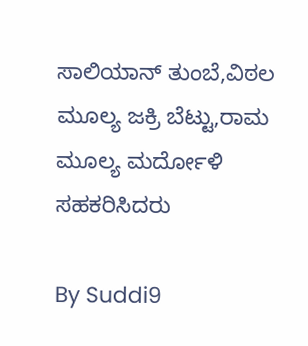ಸಾಲಿಯಾನ್ ತುಂಬೆ,ವಿಠಲ ಮೂಲ್ಯ ಜಕ್ರಿ ಬೆಟ್ಟು,ರಾಮ ಮೂಲ್ಯ ಮರ್ದೋಳಿ ಸಹಕರಿಸಿದರು

By Suddi9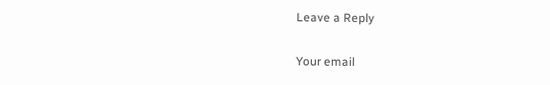Leave a Reply

Your email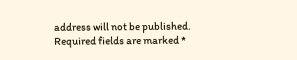address will not be published. Required fields are marked *